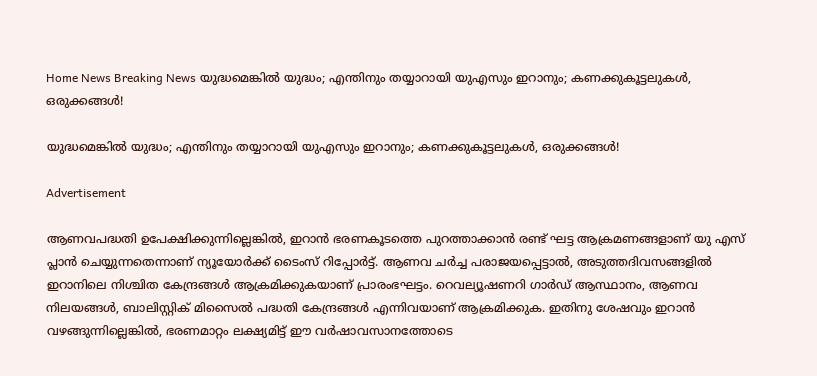Home News Breaking News യുദ്ധമെങ്കില്‍ യുദ്ധം; എന്തിനും തയ്യാറായി യുഎസും ഇറാനും; കണക്കുകൂട്ടലുകള്‍, ഒരുക്കങ്ങള്‍!

യുദ്ധമെങ്കില്‍ യുദ്ധം; എന്തിനും തയ്യാറായി യുഎസും ഇറാനും; കണക്കുകൂട്ടലുകള്‍, ഒരുക്കങ്ങള്‍!

Advertisement

ആണവപദ്ധതി ഉപേക്ഷിക്കുന്നില്ലെങ്കില്‍, ഇറാന്‍ ഭരണകൂടത്തെ പുറത്താക്കാന്‍ രണ്ട് ഘട്ട ആക്രമണങ്ങളാണ് യു എസ് പ്ലാന്‍ ചെയ്യുന്നതെന്നാണ് ന്യൂയോര്‍ക്ക് ടൈംസ് റിപ്പോര്‍ട്ട്. ആണവ ചര്‍ച്ച പരാജയപ്പെട്ടാല്‍, അടുത്തദിവസങ്ങളില്‍ ഇറാനിലെ നിശ്ചിത കേന്ദ്രങ്ങള്‍ ആക്രമിക്കുകയാണ് പ്രാരംഭഘട്ടം. റെവല്യൂഷണറി ഗാര്‍ഡ് ആസ്ഥാനം, ആണവ നിലയങ്ങള്‍, ബാലിസ്റ്റിക് മിസൈല്‍ പദ്ധതി കേന്ദ്രങ്ങള്‍ എന്നിവയാണ് ആക്രമിക്കുക. ഇതിനു ശേഷവും ഇറാന്‍ വഴങ്ങുന്നില്ലെങ്കില്‍, ഭരണമാറ്റം ലക്ഷ്യമിട്ട് ഈ വര്‍ഷാവസാനത്തോടെ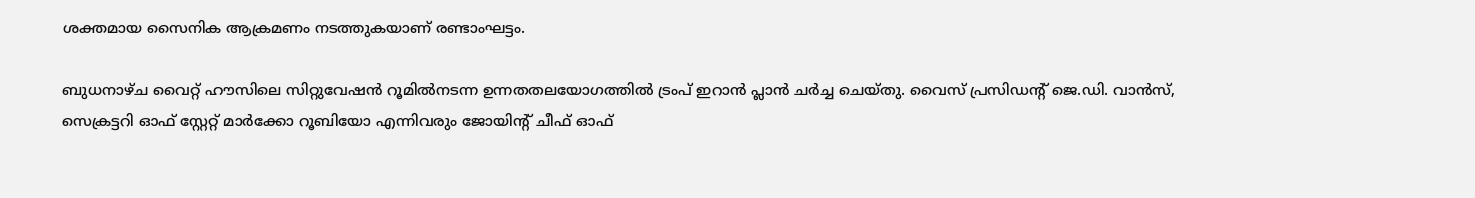ശക്തമായ സൈനിക ആക്രമണം നടത്തുകയാണ് രണ്ടാംഘട്ടം.

ബുധനാഴ്ച വൈറ്റ് ഹൗസിലെ സിറ്റുവേഷന്‍ റൂമില്‍നടന്ന ഉന്നതതലയോഗത്തില്‍ ട്രംപ് ഇറാന്‍ പ്ലാന്‍ ചര്‍ച്ച ചെയ്തു. വൈസ് പ്രസിഡന്റ് ജെ.ഡി. വാന്‍സ്, സെക്രട്ടറി ഓഫ് സ്റ്റേറ്റ് മാര്‍ക്കോ റൂബിയോ എന്നിവരും ജോയിന്റ് ചീഫ് ഓഫ്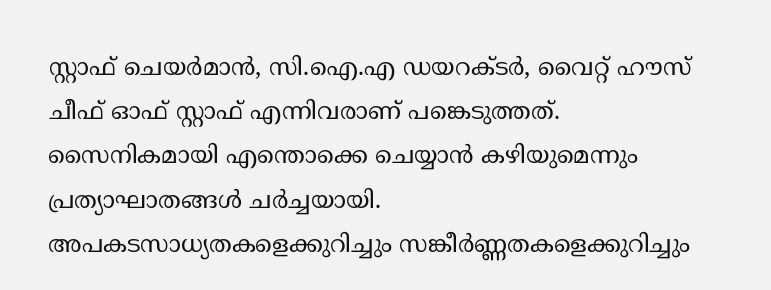സ്റ്റാഫ് ചെയര്‍മാന്‍, സി.ഐ.എ ഡയറക്ടര്‍, വൈറ്റ് ഹൗസ് ചീഫ് ഓഫ് സ്റ്റാഫ് എന്നിവരാണ് പങ്കെടുത്തത്. സൈനികമായി എന്തൊക്കെ ചെയ്യാന്‍ കഴിയുമെന്നും പ്രത്യാഘാതങ്ങള്‍ ചര്‍ച്ചയായി. അപകടസാധ്യതകളെക്കുറിച്ചും സങ്കീര്‍ണ്ണതകളെക്കുറിച്ചും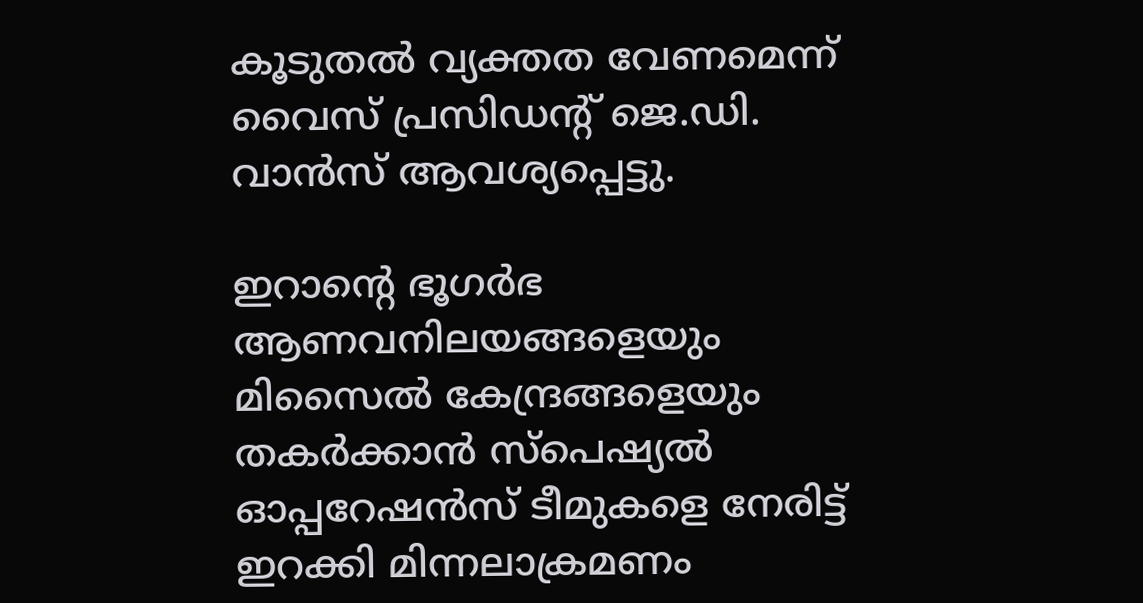കൂടുതല്‍ വ്യക്തത വേണമെന്ന് വൈസ് പ്രസിഡന്റ് ജെ.ഡി. വാന്‍സ് ആവശ്യപ്പെട്ടു.

ഇറാന്റെ ഭൂഗര്‍ഭ ആണവനിലയങ്ങളെയും മിസൈല്‍ കേന്ദ്രങ്ങളെയും തകര്‍ക്കാന്‍ സ്‌പെഷ്യല്‍ ഓപ്പറേഷന്‍സ് ടീമുകളെ നേരിട്ട് ഇറക്കി മിന്നലാക്രമണം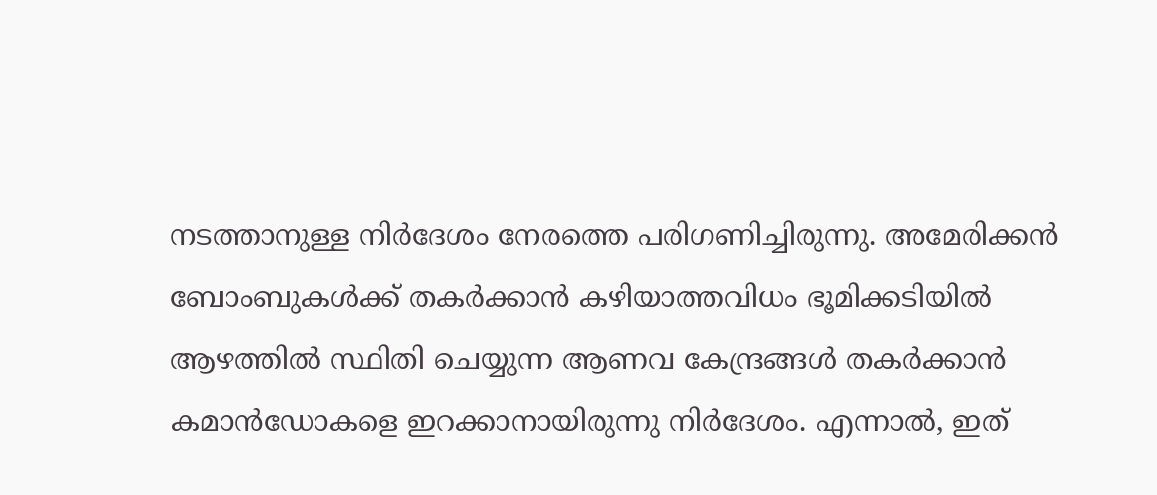നടത്താനുള്ള നിര്‍ദേശം നേരത്തെ പരിഗണിച്ചിരുന്നു. അമേരിക്കന്‍ ബോംബുകള്‍ക്ക് തകര്‍ക്കാന്‍ കഴിയാത്തവിധം ഭൂമിക്കടിയില്‍ ആഴത്തില്‍ സ്ഥിതി ചെയ്യുന്ന ആണവ കേന്ദ്രങ്ങള്‍ തകര്‍ക്കാന്‍ കമാന്‍ഡോകളെ ഇറക്കാനായിരുന്നു നിര്‍ദേശം. എന്നാല്‍, ഇത്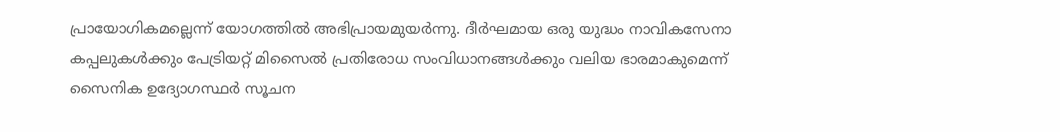പ്രായോഗികമല്ലെന്ന് യോഗത്തില്‍ അഭിപ്രായമുയര്‍ന്നു. ദീര്‍ഘമായ ഒരു യുദ്ധം നാവികസേനാ കപ്പലുകള്‍ക്കും പേട്രിയറ്റ് മിസൈല്‍ പ്രതിരോധ സംവിധാനങ്ങള്‍ക്കും വലിയ ഭാരമാകുമെന്ന് സൈനിക ഉദ്യോഗസ്ഥര്‍ സൂചന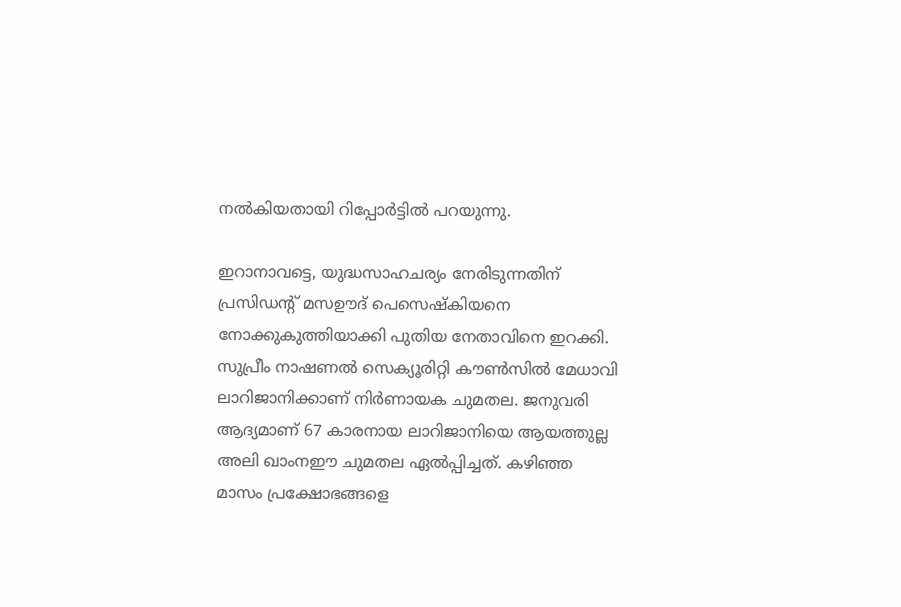നല്‍കിയതായി റിപ്പോര്‍ട്ടില്‍ പറയുന്നു.

ഇറാനാവട്ടെ, യുദ്ധസാഹചര്യം നേരിടുന്നതിന് പ്രസിഡന്റ് മസഊദ് പെസെഷ്‌കിയനെ നോക്കുകുത്തിയാക്കി പുതിയ നേതാവിനെ ഇറക്കി. സുപ്രീം നാഷണല്‍ സെക്യൂരിറ്റി കൗണ്‍സില്‍ മേധാവി ലാറിജാനിക്കാണ് നിര്‍ണായക ചുമതല. ജനുവരി ആദ്യമാണ് 67 കാരനായ ലാറിജാനിയെ ആയത്തുല്ല അലി ഖാംനഈ ചുമതല ഏല്‍പ്പിച്ചത്. കഴിഞ്ഞ മാസം പ്രക്ഷോഭങ്ങളെ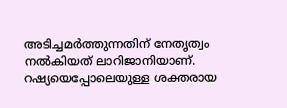അടിച്ചമര്‍ത്തുന്നതിന് നേതൃത്വം നല്‍കിയത് ലാറിജാനിയാണ്. റഷ്യയെപ്പോലെയുള്ള ശക്തരായ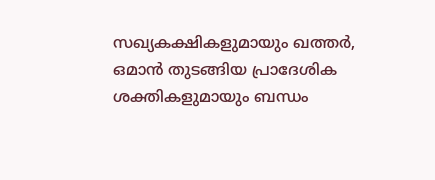സഖ്യകക്ഷികളുമായും ഖത്തര്‍, ഒമാന്‍ തുടങ്ങിയ പ്രാദേശിക ശക്തികളുമായും ബന്ധം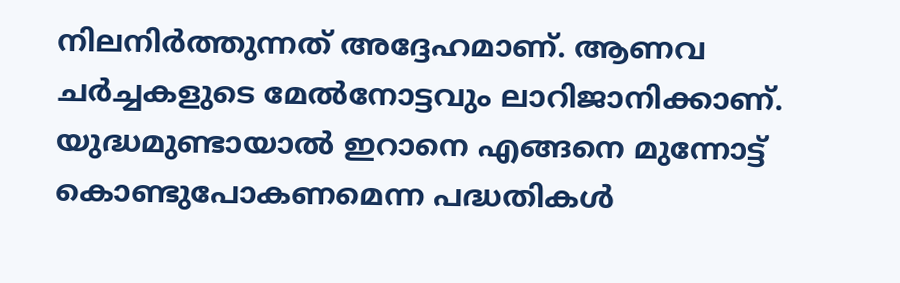നിലനിര്‍ത്തുന്നത് അദ്ദേഹമാണ്. ആണവ ചര്‍ച്ചകളുടെ മേല്‍നോട്ടവും ലാറിജാനിക്കാണ്. യുദ്ധമുണ്ടായാല്‍ ഇറാനെ എങ്ങനെ മുന്നോട്ട് കൊണ്ടുപോകണമെന്ന പദ്ധതികള്‍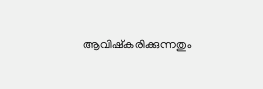ആവിഷ്‌കരിക്കുന്നതും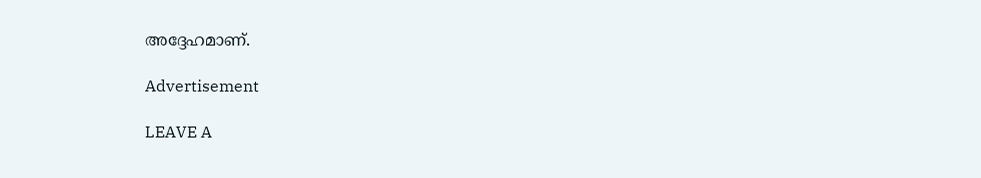അദ്ദേഹമാണ്.

Advertisement

LEAVE A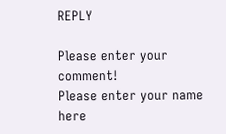REPLY

Please enter your comment!
Please enter your name here